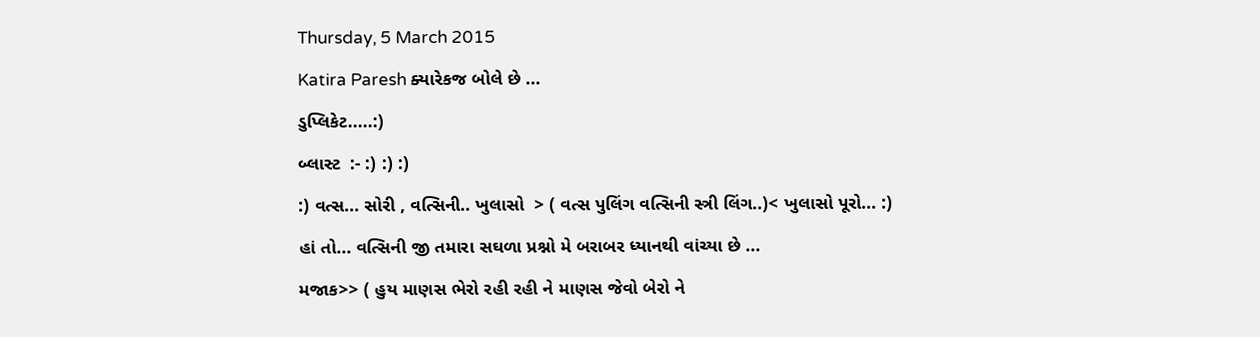Thursday, 5 March 2015

Katira Paresh ક્યારેકજ બોલે છે ...

ડુપ્લિકેટ.....:)

બ્લાસ્ટ  :- :) :) :)

:) વત્સ... સોરી , વત્સિની.. ખુલાસો  > ( વત્સ પુલિંગ વત્સિની સ્ત્રી લિંગ..)< ખુલાસો પૂરો... :)

હાં તો... વત્સિની જી તમારા સઘળા પ્રશ્નો મે બરાબર ધ્યાનથી વાંચ્યા છે ...

મજાક>> ( હુય માણસ ભેરો રહી રહી ને માણસ જેવો બેરો ને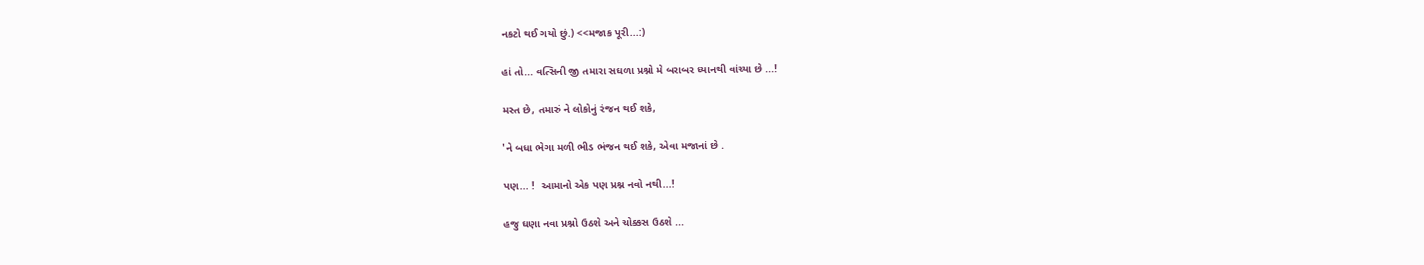નકટો થઈ ગયો છું.) <<મજાક પૂરી...:)

હાં તો... વત્સિની જી તમારા સઘળા પ્રશ્નો મે બરાબર ધ્યાનથી વાંચ્યા છે ...!

મસ્ત છે, તમારું ને લોકોનું રંજન થઈ શકે,

'ને બધા ભેગા મળી ભીડ ભંજન થઈ શકે, એવા મજાનાં છે .

પણ... !  આમાનો એક પણ પ્રશ્ન નવો નથી...!

હજુ ઘણા નવા પ્રશ્નો ઉઠશે અને ચોક્કસ ઉઠશે ...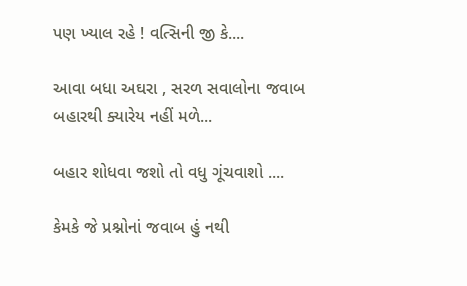પણ ખ્યાલ રહે ! વત્સિની જી કે....

આવા બધા અઘરા , સરળ સવાલોના જવાબ બહારથી ક્યારેય નહીં મળે...

બહાર શોધવા જશો તો વધુ ગૂંચવાશો ....

કેમકે જે પ્રશ્નોનાં જવાબ હું નથી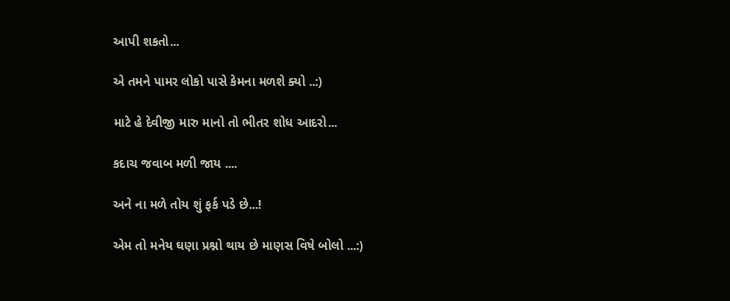આપી શકતો...

એ તમને પામર લોકો પાસે કેમના મળશે ક્યો ..:)

માટે હે દેવીજી મારુ માનો તો ભીતર શોધ આદરો...

કદાચ જવાબ મળી જાય ....

અને ના મળે તોય શું ફર્ક પડે છે...!

એમ તો મનેય ઘણા પ્રશ્નો થાય છે માણસ વિષે બોલો ...:)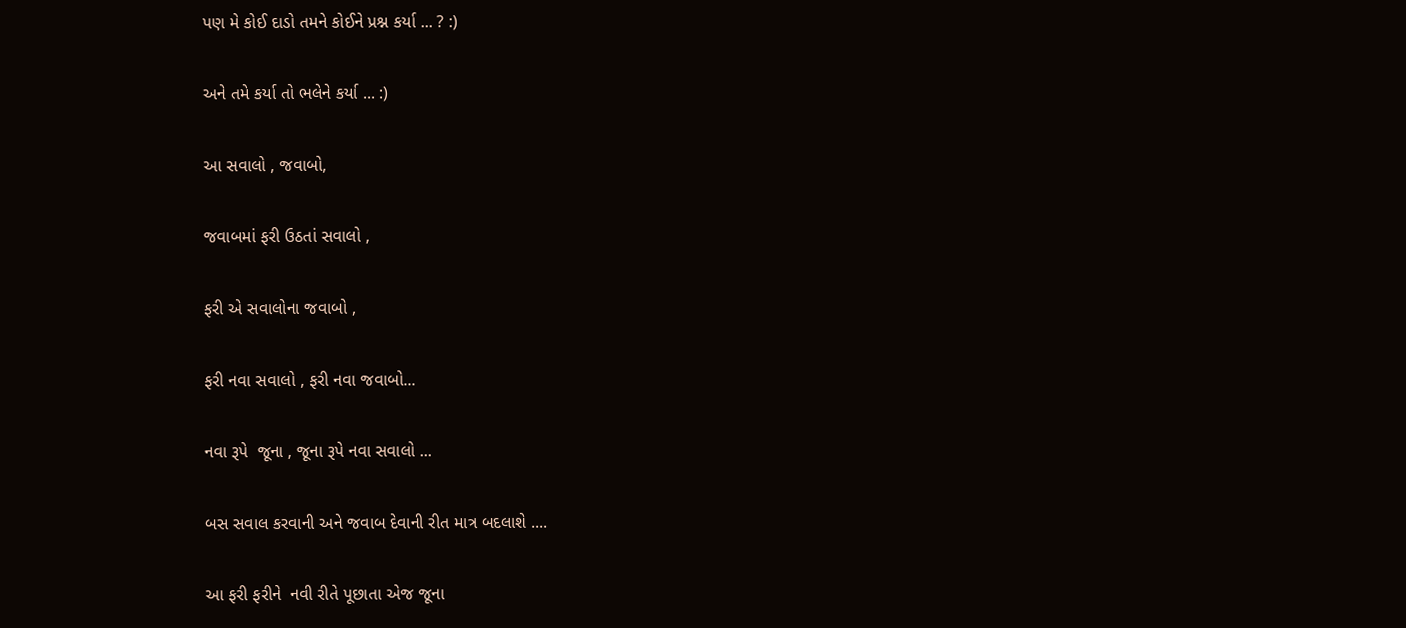પણ મે કોઈ દાડો તમને કોઈને પ્રશ્ન કર્યા ... ? :)

અને તમે કર્યા તો ભલેને કર્યા ... :)

આ સવાલો , જવાબો,

જવાબમાં ફરી ઉઠતાં સવાલો ,

ફરી એ સવાલોના જવાબો ,

ફરી નવા સવાલો , ફરી નવા જવાબો...

નવા રૂપે  જૂના , જૂના રૂપે નવા સવાલો ...

બસ સવાલ કરવાની અને જવાબ દેવાની રીત માત્ર બદલાશે ....

આ ફરી ફરીને  નવી રીતે પૂછાતા એજ જૂના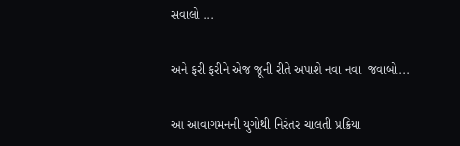સવાલો ...

અને ફરી ફરીને એજ જૂની રીતે અપાશે નવા નવા  જવાબો...

આ આવાગમનની યુગોથી નિરંતર ચાલતી પ્રક્રિયા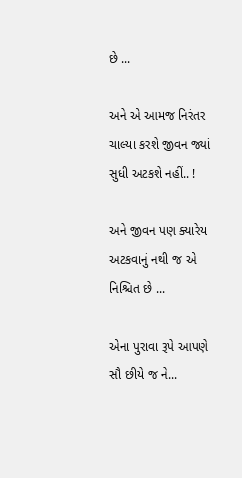છે ...

અને એ આમજ નિરંતર ચાલ્યા કરશે જીવન જ્યાં સુધી અટકશે નહીં.. !

અને જીવન પણ ક્યારેય અટકવાનું નથી જ એ નિશ્ચિત છે ...

એના પુરાવા રૂપે આપણે સૌ છીયે જ ને...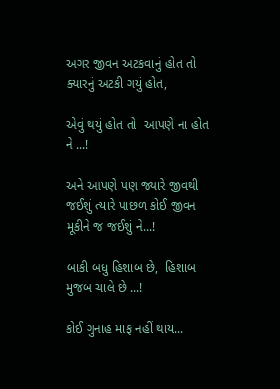અગર જીવન અટકવાનું હોત તો ક્યારનું અટકી ગયું હોત,

એવું થયું હોત તો  આપણે ના હોત ને ...!

અને આપણે પણ જ્યારે જીવથી જઈશું ત્યારે પાછળ કોઈ જીવન મૂકીને જ જઈશું ને...!

બાકી બધુ હિશાબ છે,  હિશાબ મુજબ ચાલે છે ...!

કોઈ ગુનાહ માફ નહીં થાય...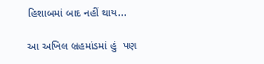હિશાબમાં બાદ નહીં થાય...

આ અખિલ બ્રહમાંડમાં હું  પણ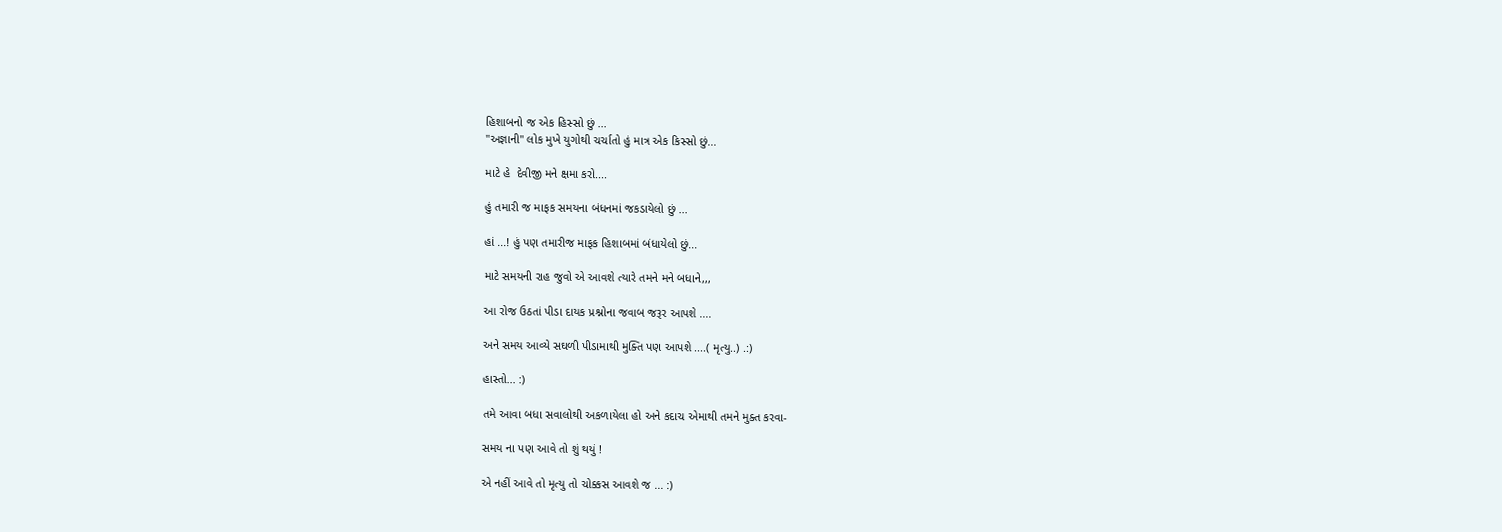હિશાબનો જ એક હિસ્સો છું ...
"અજ્ઞાની" લોક મુખે યુગોથી ચર્ચાતો હું માત્ર એક કિસ્સો છું...

માટે હે  દેવીજી મને ક્ષમા કરો....

હું તમારી જ માફક સમયના બંધનમાં જકડાયેલો છું ...

હાં ...! હું પણ તમારીજ માફક હિશાબમાં બંધાયેલો છું...

માટે સમયની રાહ જુવો એ આવશે ત્યારે તમને મને બધાને,,,

આ રોજ ઉઠતાં પીડા દાયક પ્રશ્નોના જવાબ જરૂર આપશે ....

અને સમય આવ્યે સઘળી પીડામાથી મુક્તિ પણ આપશે ....( મૃત્યુ..) .:)

હાસ્તો... :)

તમે આવા બધા સવાલોથી અકળાયેલા હો અને કદાચ એમાથી તમને મુક્ત કરવા-

સમય ના પણ આવે તો શું થયું !

એ નહીં આવે તો મૃત્યુ તો ચોક્કસ આવશે જ ... :)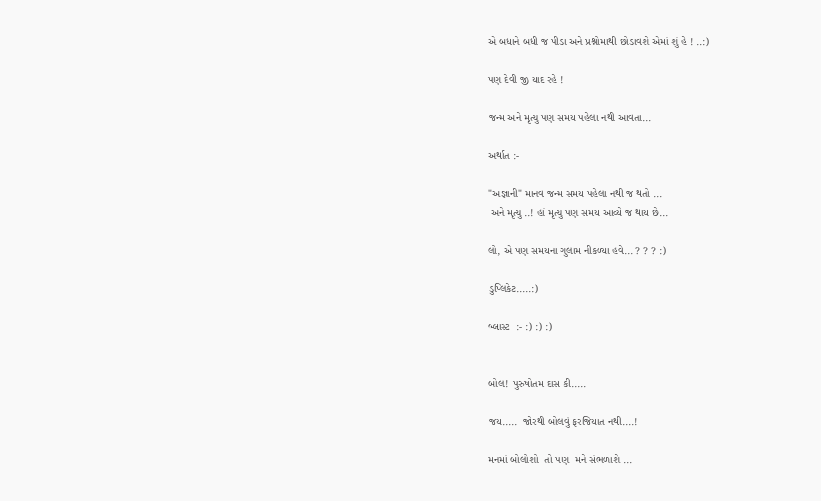એ બધાને બધી જ પીડા અને પ્રશ્નોમાથી છોડાવશે એમાં શું હે ! ..:)

પણ દેવી જી યાદ રહે !

જન્મ અને મૃત્યુ પણ સમય પહેલા નથી આવતા...

અર્થાત :-

"અજ્ઞાની" માનવ જન્મ સમય પહેલા નથી જ થતો ...
 અને મૃત્યુ ..! હાં મૃત્યુ પણ સમય આવ્યે જ થાય છે...

લો, એ પણ સમયના ગુલામ નીકળ્યા હવે... ? ? ? :)

ડુપ્લિકેટ.....:)

બ્લાસ્ટ  :- :) :) :)


બોલ! પુરુષોતમ દાસ કી.....

જય.....  જોરથી બોલવું ફરજિયાત નથી....!

મનમાં બોલોશો  તો પણ  મને સંભળાશે ...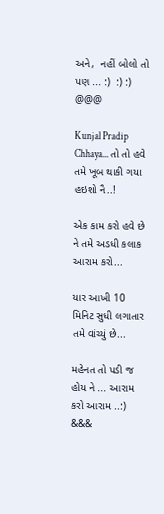અને,  નહીં બોલો તો પણ ... :)  :) :)
@@@

Kunjal Pradip Chhaya... તો તો હવે તમે ખૂબ થાકી ગયા હઇશો નૈ..!

એક કામ કરો હવે છે ને તમે અડધી કલાક આરામ કરો...

યાર આખી 10 મિનિટ સુધી લગાતાર તમે વાંચ્યું છે...

મહેનત તો પડી જ હોય ને ... આરામ કરો આરામ ..:)
&&&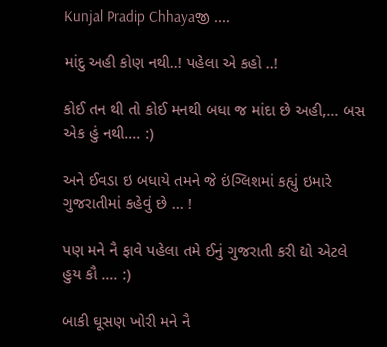Kunjal Pradip Chhayaજી ....

માંદુ અહી કોણ નથી..! પહેલા એ કહો ..!

કોઈ તન થી તો કોઈ મનથી બધા જ માંદા છે અહી,... બસ એક હું નથી.... :)

અને ઈવડા ઇ બધાયે તમને જે ઇંગ્લિશમાં કહ્યું ઇમારે ગુજરાતીમાં કહેવું છે ... !

પણ મને નૈ ફાવે પહેલા તમે ઈનું ગુજરાતી કરી દ્યો એટલે હુય કૌ .... :)

બાકી ઘૂસણ ખોરી મને નૈ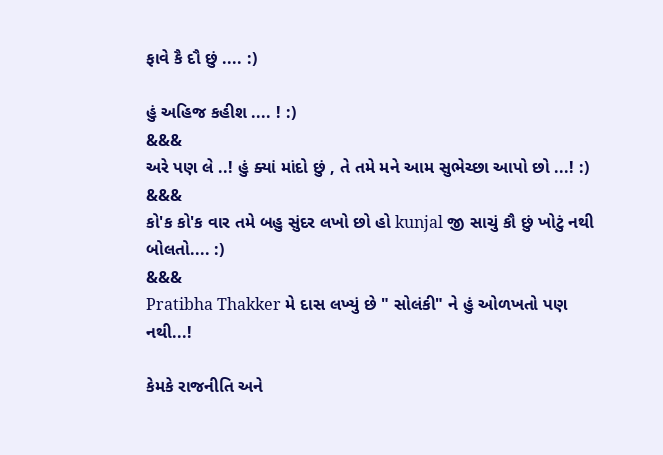ફાવે કૈ દૌ છું .... :)

હું અહિજ કહીશ .... ! :)
&&&
અરે પણ લે ..! હું ક્યાં માંદો છું , તે તમે મને આમ સુભેચ્છા આપો છો ...! :)
&&&
કો'ક કો'ક વાર તમે બહુ સુંદર લખો છો હો kunjal જી સાચું કૌ છું ખોટું નથી બોલતો.... :)
&&&
Pratibha Thakker મે દાસ લખ્યું છે " સોલંકી" ને હું ઓળખતો પણ નથી...!

કેમકે રાજનીતિ અને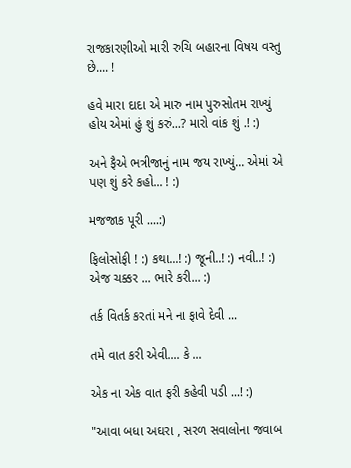રાજકારણીઓ મારી રુચિ બહારના વિષય વસ્તુ છે.... !

હવે મારા દાદા એ મારુ નામ પુરુસોતમ રાખ્યું હોય એમાં હું શું કરું...? મારો વાંક શું .! :)

અને ફૈએ ભત્રીજાનું નામ જય રાખ્યું... એમાં એ પણ શું કરે કહો... ! :)

મજજાક પૂરી ....:)

ફિલોસોફી ! :) કથા...! :) જૂની..! :) નવી..! :) એજ ચક્કર ... ભારે કરી... :)

તર્ક વિતર્ક કરતાં મને ના ફાવે દેવી ...

તમે વાત કરી એવી.... કે ...

એક ના એક વાત ફરી કહેવી પડી ...! :)

"આવા બધા અઘરા , સરળ સવાલોના જવાબ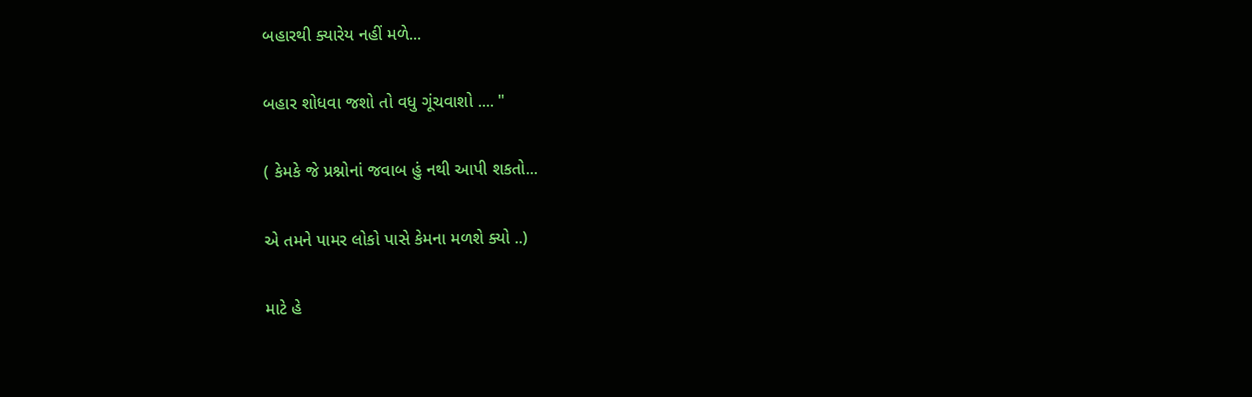બહારથી ક્યારેય નહીં મળે...

બહાર શોધવા જશો તો વધુ ગૂંચવાશો .... "

( કેમકે જે પ્રશ્નોનાં જવાબ હું નથી આપી શકતો...

એ તમને પામર લોકો પાસે કેમના મળશે ક્યો ..)

માટે હે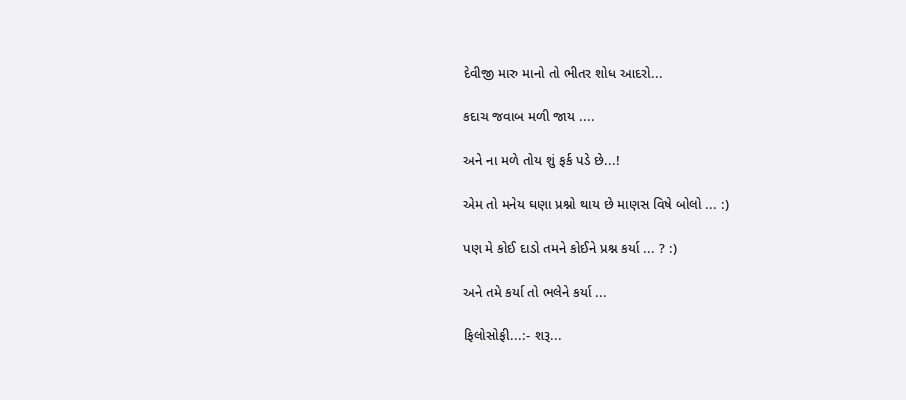દેવીજી મારુ માનો તો ભીતર શોધ આદરો...

કદાચ જવાબ મળી જાય ....

અને ના મળે તોય શું ફર્ક પડે છે...!

એમ તો મનેય ઘણા પ્રશ્નો થાય છે માણસ વિષે બોલો ... :)

પણ મે કોઈ દાડો તમને કોઈને પ્રશ્ન કર્યા ... ? :)

અને તમે કર્યા તો ભલેને કર્યા ...

ફિલોસોફી...:- શરૂ...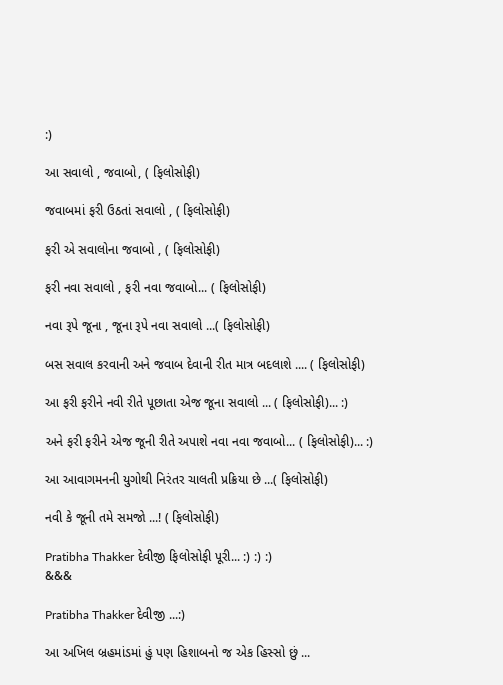:)

આ સવાલો , જવાબો, ( ફિલોસોફી)

જવાબમાં ફરી ઉઠતાં સવાલો , ( ફિલોસોફી)

ફરી એ સવાલોના જવાબો , ( ફિલોસોફી)

ફરી નવા સવાલો , ફરી નવા જવાબો... ( ફિલોસોફી)

નવા રૂપે જૂના , જૂના રૂપે નવા સવાલો ...( ફિલોસોફી)

બસ સવાલ કરવાની અને જવાબ દેવાની રીત માત્ર બદલાશે .... ( ફિલોસોફી)

આ ફરી ફરીને નવી રીતે પૂછાતા એજ જૂના સવાલો ... ( ફિલોસોફી)... :)

અને ફરી ફરીને એજ જૂની રીતે અપાશે નવા નવા જવાબો... ( ફિલોસોફી)... :)

આ આવાગમનની યુગોથી નિરંતર ચાલતી પ્રક્રિયા છે ...( ફિલોસોફી)

નવી કે જૂની તમે સમજો ...! ( ફિલોસોફી)

Pratibha Thakker દેવીજી ફિલોસોફી પૂરી... :) :) :)
&&&

Pratibha Thakker દેવીજી ...:)

આ અખિલ બ્રહમાંડમાં હું પણ હિશાબનો જ એક હિસ્સો છું ...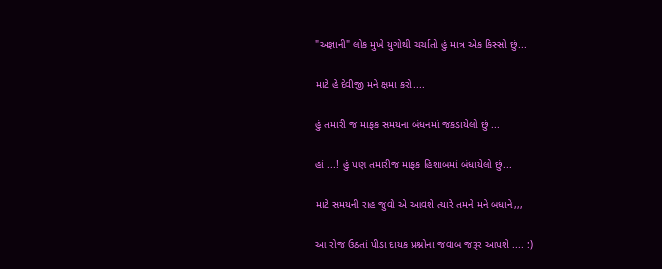"અજ્ઞાની" લોક મુખે યુગોથી ચર્ચાતો હું માત્ર એક કિસ્સો છું...

માટે હે દેવીજી મને ક્ષમા કરો....

હું તમારી જ માફક સમયના બંધનમાં જકડાયેલો છું ...

હાં ...! હું પણ તમારીજ માફક હિશાબમાં બંધાયેલો છું...

માટે સમયની રાહ જુવો એ આવશે ત્યારે તમને મને બધાને,,,

આ રોજ ઉઠતાં પીડા દાયક પ્રશ્નોના જવાબ જરૂર આપશે .... :)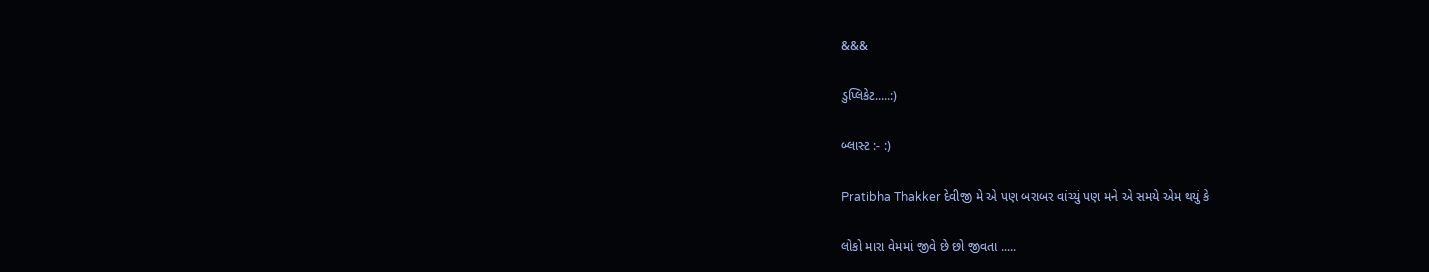&&&

ડુપ્લિકેટ.....:)

બ્લાસ્ટ :- :)

Pratibha Thakker દેવીજી મે એ પણ બરાબર વાંચ્યું પણ મને એ સમયે એમ થયું કે

લોકો મારા વેમમાં જીવે છે છો જીવતા .....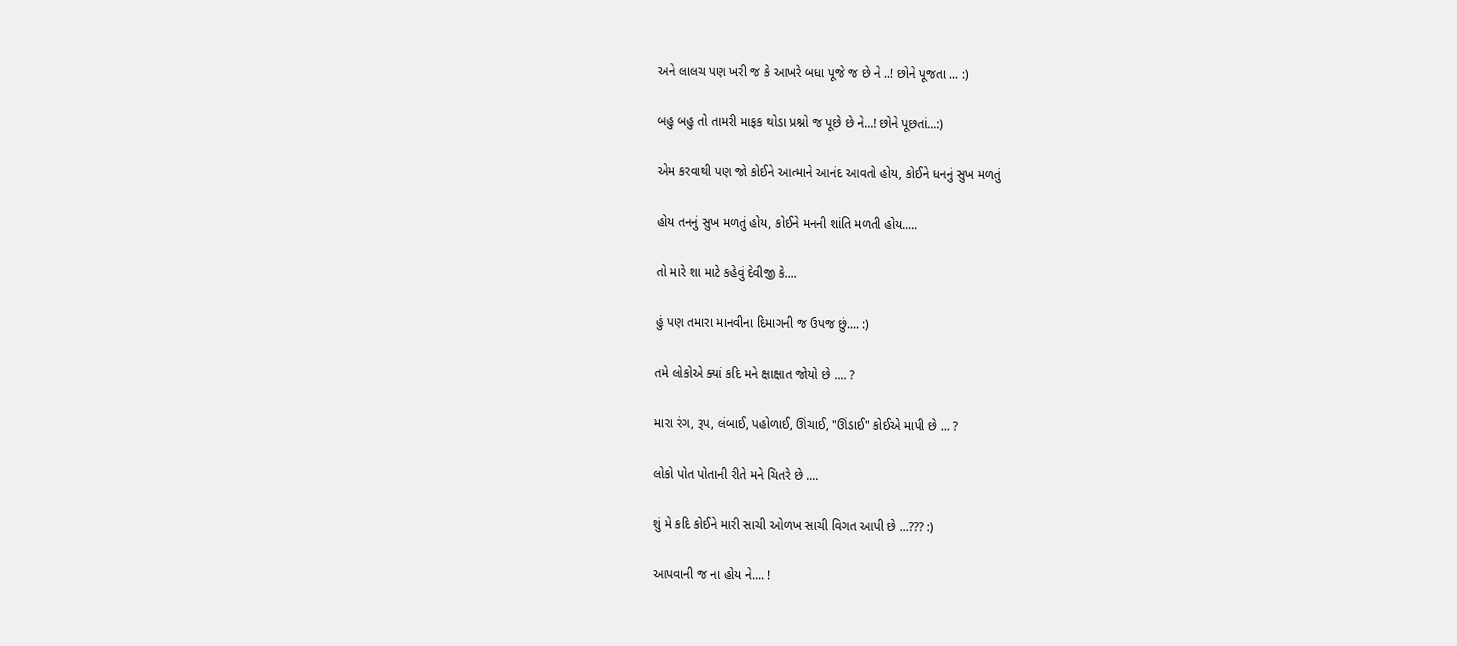અને લાલચ પણ ખરી જ કે આખરે બધા પૂજે જ છે ને ..! છોને પૂજતા ... :)

બહુ બહુ તો તામરી માફક થોડા પ્રશ્નો જ પૂછે છે ને...! છોને પૂછતાં...:)

એમ કરવાથી પણ જો કોઈને આત્માને આનંદ આવતો હોય, કોઈને ધનનું સુખ મળતું

હોય તનનું સુખ મળતું હોય, કોઈને મનની શાંતિ મળતી હોય.....

તો મારે શા માટે કહેવું દેવીજી કે....

હું પણ તમારા માનવીના દિમાગની જ ઉપજ છું.... :)

તમે લોકોએ ક્યાં કદિ મને ક્ષાક્ષાત જોયો છે .... ?

મારા રંગ, રૂપ, લંબાઈ, પહોળાઈ, ઊંચાઈ, "ઊંડાઈ" કોઈએ માપી છે ... ?

લોકો પોત પોતાની રીતે મને ચિતરે છે ....

શું મે કદિ કોઈને મારી સાચી ઓળખ સાચી વિગત આપી છે ...??? :)

આપવાની જ ના હોય ને.... !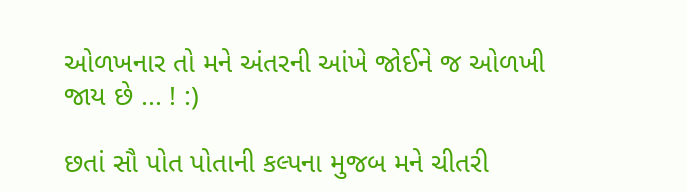ઓળખનાર તો મને અંતરની આંખે જોઈને જ ઓળખી જાય છે ... ! :)

છતાં સૌ પોત પોતાની કલ્પના મુજબ મને ચીતરી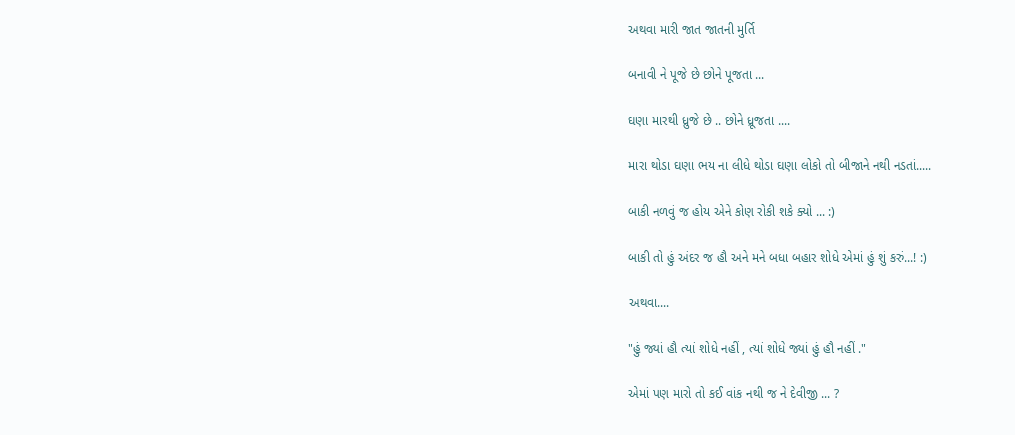અથવા મારી જાત જાતની મુર્તિ

બનાવી ને પૂજે છે છોને પૂજતા ...

ઘણા મારથી ધ્રુજે છે .. છોને ધ્રૂજતા ....

મારા થોડા ઘણા ભય ના લીધે થોડા ઘણા લોકો તો બીજાને નથી નડતાં.....

બાકી નળવું જ હોય એને કોણ રોકી શકે ક્યો ... :)

બાકી તો હું અંદર જ હૌ અને મને બધા બહાર શોધે એમાં હું શું કરું...! :)

અથવા....

"હું જ્યાં હૌ ત્યાં શોધે નહીં , ત્યાં શોધે જ્યાં હું હૌ નહીં ."

એમાં પણ મારો તો કઈ વાંક નથી જ ને દેવીજી ... ?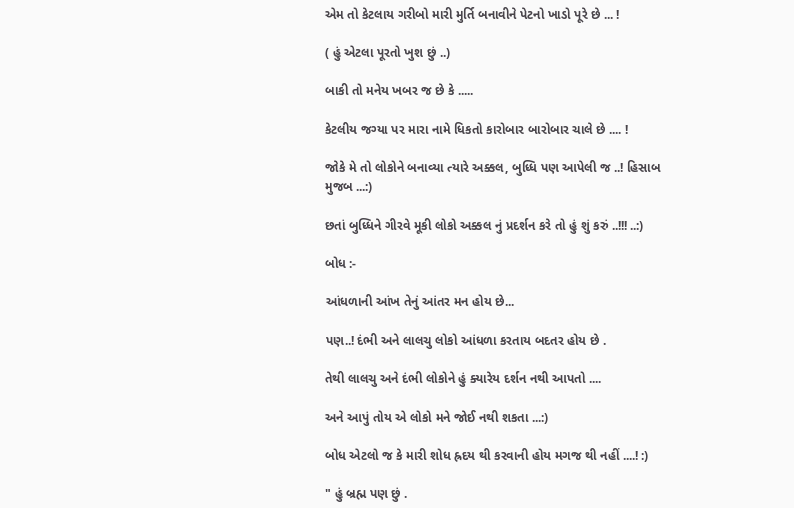એમ તો કેટલાય ગરીબો મારી મુર્તિ બનાવીને પેટનો ખાડો પૂરે છે ... !

( હું એટલા પૂરતો ખુશ છું ..)

બાકી તો મનેય ખબર જ છે કે .....

કેટલીય જગ્યા પર મારા નામે ધિકતો કારોબાર બારોબાર ચાલે છે .... !

જોકે મે તો લોકોને બનાવ્યા ત્યારે અક્કલ, બુધ્ધિ પણ આપેલી જ ..! હિસાબ મુજબ ...:)

છતાં બુધ્ધિને ગીરવે મૂકી લોકો અક્કલ નું પ્રદર્શન કરે તો હું શું કરું ..!!! ..:)

બોધ :-

આંધળાની આંખ તેનું આંતર મન હોય છે...

પણ..! દંભી અને લાલચુ લોકો આંધળા કરતાય બદતર હોય છે .

તેથી લાલચુ અને દંભી લોકોને હું ક્યારેય દર્શન નથી આપતો ....

અને આપું તોય એ લોકો મને જોઈ નથી શકતા ...:)

બોધ એટલો જ કે મારી શોધ હ્રદય થી કરવાની હોય મગજ થી નહીં ....! :)

" હું બ્રહ્મ પણ છું .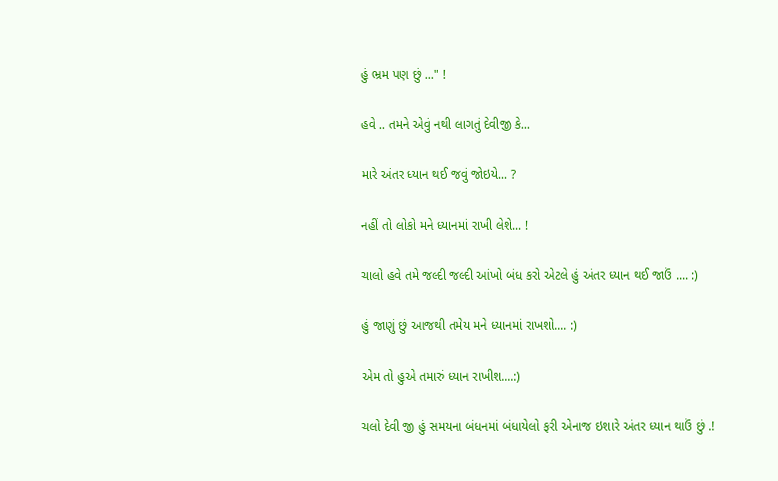હું ભ્રમ પણ છું ..." !

હવે .. તમને એવું નથી લાગતું દેવીજી કે...

મારે અંતર ધ્યાન થઈ જવું જોઇયે... ?

નહીં તો લોકો મને ધ્યાનમાં રાખી લેશે... !

ચાલો હવે તમે જલ્દી જલ્દી આંખો બંધ કરો એટલે હું અંતર ધ્યાન થઈ જાઉં .... :)

હું જાણું છું આજથી તમેય મને ધ્યાનમાં રાખશો.... :)

એમ તો હુએ તમારું ધ્યાન રાખીશ....:)

ચલો દેવી જી હું સમયના બંધનમાં બંધાયેલો ફરી એનાજ ઇશારે અંતર ધ્યાન થાઉં છું .!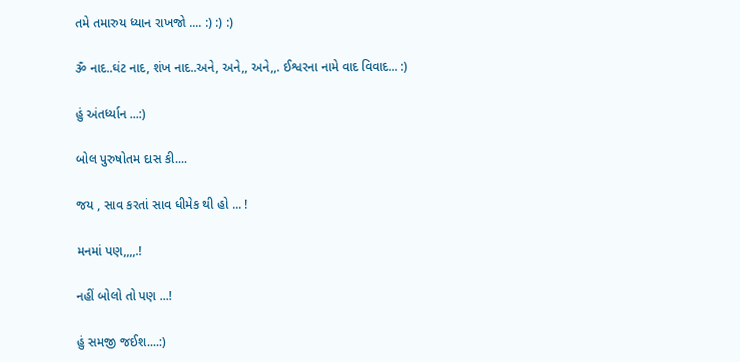તમે તમારુય ધ્યાન રાખજો .... :) :) :)

ૐ નાદ..ઘંટ નાદ, શંખ નાદ..અને, અને,, અને,,. ઈશ્વરના નામે વાદ વિવાદ... :)

હું અંતર્ધ્યાન ...:)

બોલ પુરુષોતમ દાસ કી....

જય , સાવ કરતાં સાવ ધીમેક થી હો ... !

મનમાં પણ,,,,.!

નહીં બોલો તો પણ ...!

હું સમજી જઈશ....:)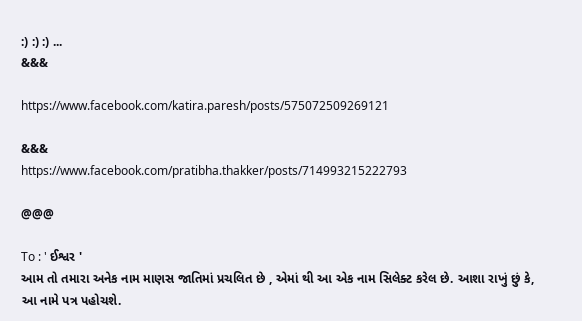:) :) :) ...
&&&

https://www.facebook.com/katira.paresh/posts/575072509269121

&&&
https://www.facebook.com/pratibha.thakker/posts/714993215222793

@@@

To : ' ઈશ્વર '
આમ તો તમારા અનેક નામ માણસ જાતિમાં પ્રચલિત છે , એમાં થી આ એક નામ સિલેક્ટ કરેલ છે. આશા રાખું છું કે, આ નામે પત્ર પહોચશે.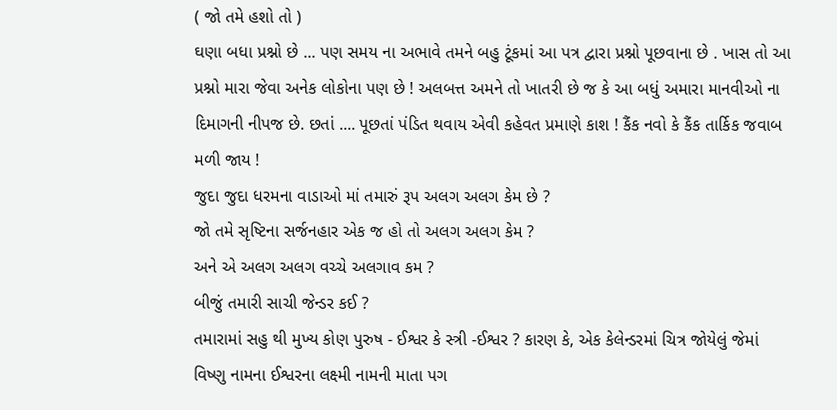( જો તમે હશો તો )
ઘણા બધા પ્રશ્નો છે ... પણ સમય ના અભાવે તમને બહુ ટૂંકમાં આ પત્ર દ્વારા પ્રશ્નો પૂછવાના છે . ખાસ તો આ પ્રશ્નો મારા જેવા અનેક લોકોના પણ છે ! અલબત્ત અમને તો ખાતરી છે જ કે આ બધું અમારા માનવીઓ ના દિમાગની નીપજ છે. છતાં .... પૂછતાં પંડિત થવાય એવી કહેવત પ્રમાણે કાશ ! કૈંક નવો કે કૈંક તાર્કિક જવાબ મળી જાય !
જુદા જુદા ધરમના વાડાઓ માં તમારું રૂપ અલગ અલગ કેમ છે ?
જો તમે સૃષ્ટિના સર્જનહાર એક જ હો તો અલગ અલગ કેમ ?
અને એ અલગ અલગ વચ્ચે અલગાવ કમ ?
બીજું તમારી સાચી જેન્ડર કઈ ?
તમારામાં સહુ થી મુખ્ય કોણ પુરુષ - ઈશ્વર કે સ્ત્રી -ઈશ્વર ? કારણ કે, એક કેલેન્ડરમાં ચિત્ર જોયેલું જેમાં વિષ્ણુ નામના ઈશ્વરના લક્ષ્મી નામની માતા પગ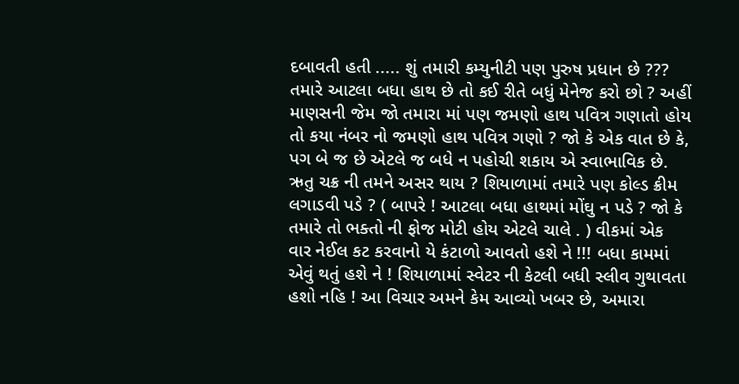દબાવતી હતી ..... શું તમારી કમ્યુનીટી પણ પુરુષ પ્રધાન છે ???
તમારે આટલા બધા હાથ છે તો કઈ રીતે બધું મેનેજ કરો છો ? અહીં માણસની જેમ જો તમારા માં પણ જમણો હાથ પવિત્ર ગણાતો હોય તો કયા નંબર નો જમણો હાથ પવિત્ર ગણો ? જો કે એક વાત છે કે, પગ બે જ છે એટલે જ બધે ન પહોચી શકાય એ સ્વાભાવિક છે.
ઋતુ ચક્ર ની તમને અસર થાય ? શિયાળામાં તમારે પણ કોલ્ડ ક્રીમ લગાડવી પડે ? ( બાપરે ! આટલા બધા હાથમાં મોંઘુ ન પડે ? જો કે તમારે તો ભક્તો ની ફોજ મોટી હોય એટલે ચાલે . ) વીકમાં એક વાર નેઈલ કટ કરવાનો યે કંટાળો આવતો હશે ને !!! બધા કામમાં એવું થતું હશે ને ! શિયાળામાં સ્વેટર ની કેટલી બધી સ્લીવ ગુથાવતા હશો નહિ ! આ વિચાર અમને કેમ આવ્યો ખબર છે, અમારા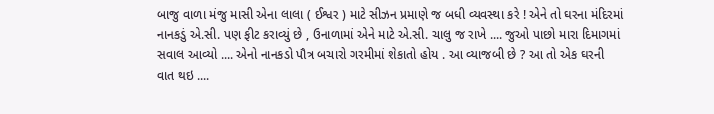બાજુ વાળા મંજુ માસી એના લાલા ( ઈશ્વર ) માટે સીઝન પ્રમાણે જ બધી વ્યવસ્થા કરે ! એને તો ઘરના મંદિરમાં નાનકડું એ.સી. પણ ફીટ કરાવ્યું છે , ઉનાળામાં એને માટે એ.સી. ચાલુ જ રાખે .... જુઓ પાછો મારા દિમાગમાં સવાલ આવ્યો .... એનો નાનકડો પૌત્ર બચારો ગરમીમાં શેકાતો હોય . આ વ્યાજબી છે ? આ તો એક ઘરની વાત થઇ ....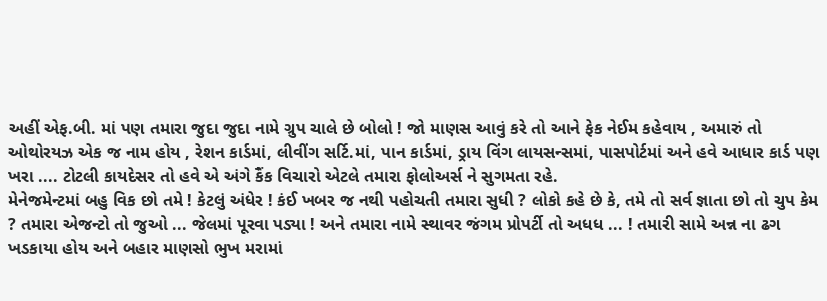અહીં એફ.બી. માં પણ તમારા જુદા જુદા નામે ગ્રુપ ચાલે છે બોલો ! જો માણસ આવું કરે તો આને ફેક નેઈમ કહેવાય , અમારું તો ઓથોરયઝ એક જ નામ હોય , રેશન કાર્ડમાં, લીવીંગ સર્ટિ.માં, પાન કાર્ડમાં, ડ્રાય વિંગ લાયસન્સમાં, પાસપોર્ટમાં અને હવે આધાર કાર્ડ પણ ખરા .... ટોટલી કાયદેસર તો હવે એ અંગે કૈંક વિચારો એટલે તમારા ફોલોઅર્સ ને સુગમતા રહે.
મેનેજમેન્ટમાં બહુ વિક છો તમે ! કેટલું અંધેર ! કંઈ ખબર જ નથી પહોચતી તમારા સુધી ? લોકો કહે છે કે, તમે તો સર્વ જ્ઞાતા છો તો ચુપ કેમ ? તમારા એજન્ટો તો જુઓ ... જેલમાં પૂરવા પડ્યા ! અને તમારા નામે સ્થાવર જંગમ પ્રોપર્ટી તો અધધ ... ! તમારી સામે અન્ન ના ઢગ ખડકાયા હોય અને બહાર માણસો ભુખ મરામાં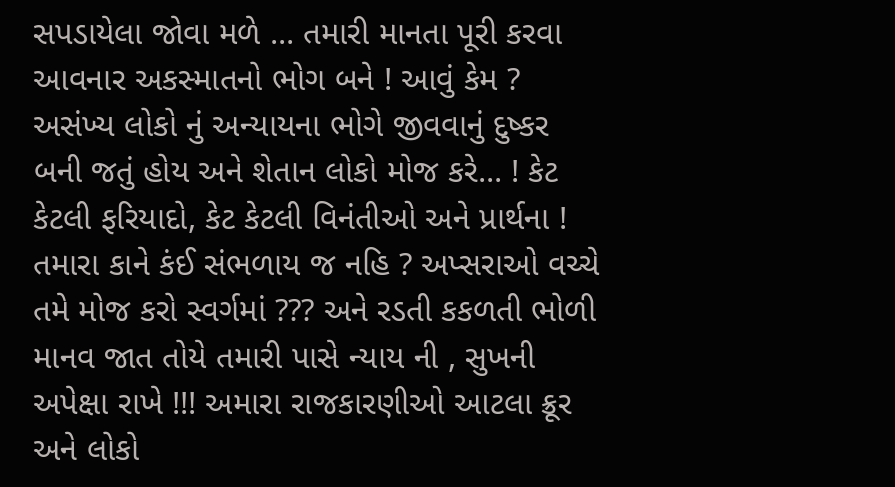સપડાયેલા જોવા મળે ... તમારી માનતા પૂરી કરવા આવનાર અકસ્માતનો ભોગ બને ! આવું કેમ ? અસંખ્ય લોકો નું અન્યાયના ભોગે જીવવાનું દુષ્કર બની જતું હોય અને શેતાન લોકો મોજ કરે... ! કેટ કેટલી ફરિયાદો, કેટ કેટલી વિનંતીઓ અને પ્રાર્થના ! તમારા કાને કંઈ સંભળાય જ નહિ ? અપ્સરાઓ વચ્ચે તમે મોજ કરો સ્વર્ગમાં ??? અને રડતી કકળતી ભોળી માનવ જાત તોયે તમારી પાસે ન્યાય ની , સુખની અપેક્ષા રાખે !!! અમારા રાજકારણીઓ આટલા ક્રૂર અને લોકો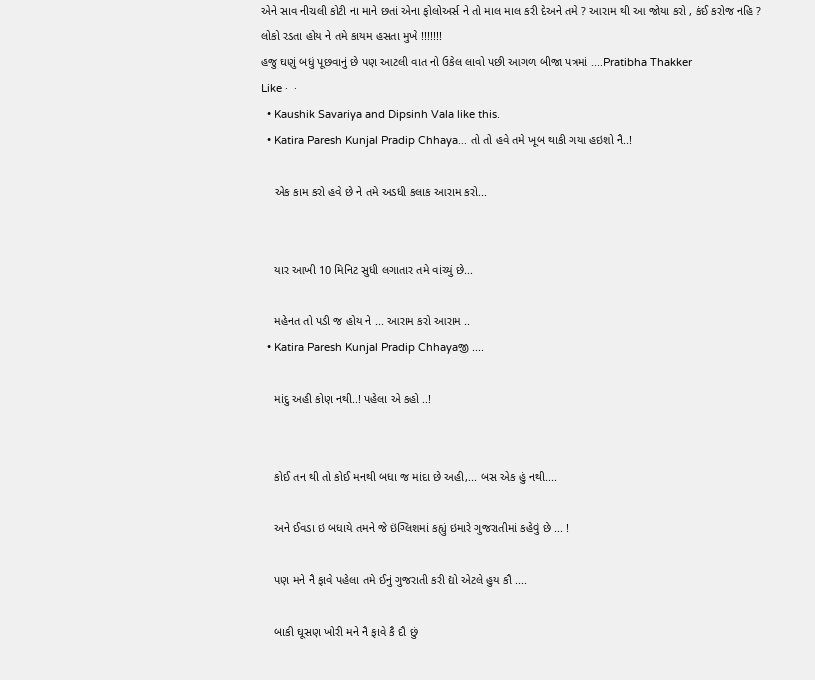એને સાવ નીચલી કોટી ના માને છતાં એના ફોલોઅર્સ ને તો માલ માલ કરી દેઅને તમે ? આરામ થી આ જોયા કરો , કંઈ કરોજ નહિ ?
લોકો રડતા હોય ને તમે કાયમ હસતા મુખે !!!!!!!
હજુ ઘણું બધું પૂછવાનું છે પણ આટલી વાત નો ઉકેલ લાવો પછી આગળ બીજા પત્રમાં ....Pratibha Thakker
Like ·  ·
  • Kaushik Savariya and Dipsinh Vala like this.
  • Katira Paresh Kunjal Pradip Chhaya... તો તો હવે તમે ખૂબ થાકી ગયા હઇશો નૈ..!

    એક કામ કરો હવે છે ને તમે અડધી કલાક આરામ કરો...


    યાર આખી 10 મિનિટ સુધી લગાતાર તમે વાંચ્યું છે...

    મહેનત તો પડી જ હોય ને ... આરામ કરો આરામ ..
  • Katira Paresh Kunjal Pradip Chhayaજી ....

    માંદુ અહી કોણ નથી..! પહેલા એ કહો ..!


    કોઈ તન થી તો કોઈ મનથી બધા જ માંદા છે અહી,... બસ એક હું નથી....

    અને ઈવડા ઇ બધાયે તમને જે ઇંગ્લિશમાં કહ્યું ઇમારે ગુજરાતીમાં કહેવું છે ... !

    પણ મને નૈ ફાવે પહેલા તમે ઈનું ગુજરાતી કરી દ્યો એટલે હુય કૌ ....

    બાકી ઘૂસણ ખોરી મને નૈ ફાવે કૈ દૌ છું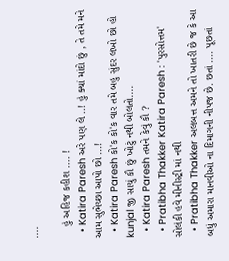....

    હું અહિજ કહીશ .... !
  • Katira Paresh અરે પણ લે ..! હું ક્યાં માંદો છું , તે તમે મને આમ સુભેચ્છા આપો છો ...!
  • Katira Paresh કો'ક કો'ક વાર તમે બહુ સુંદર લખો છો હો kunjal જી સાચું કૌ છું ખોટું નથી બોલતો....
  • Katira Paresh તમને કેવું કૌ ?
  • Pratibha Thakker Katira Paresh : 'પુરસોત્તમ' સોલંકી હવે મીનીસ્ટ્રી માં નથી
  • Pratibha Thakker અલબત્ત અમને તો ખાતરી છે જ કે આ બધું અમારા માનવીઓ ના દિમાગની નીપજ છે. છતાં .... પૂછતાં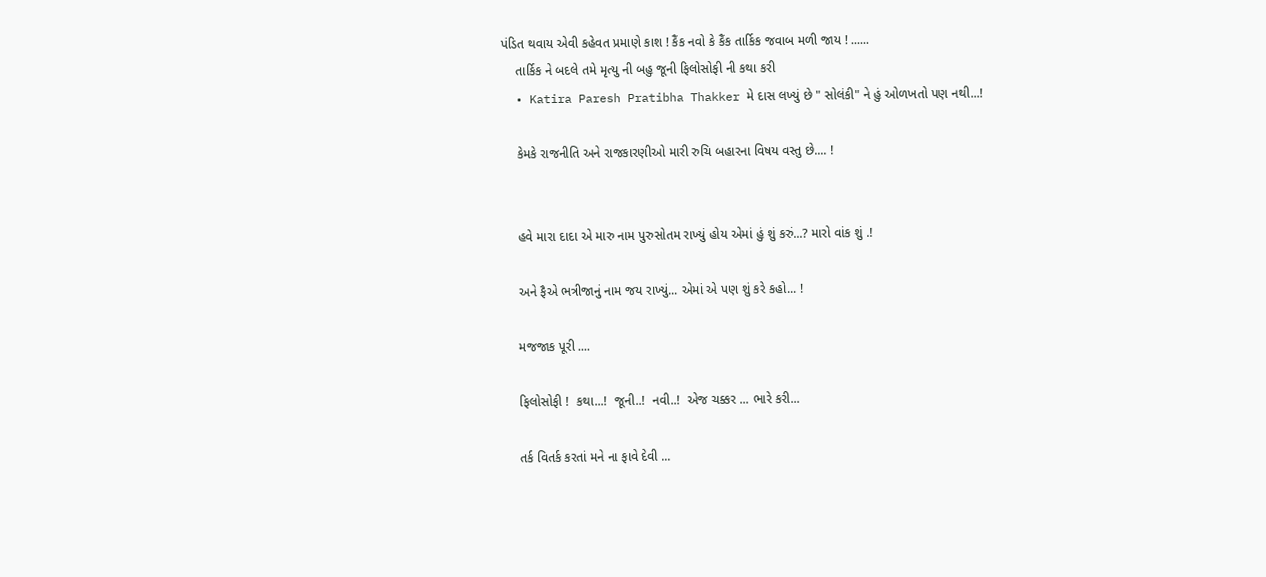પંડિત થવાય એવી કહેવત પ્રમાણે કાશ ! કૈંક નવો કે કૈંક તાર્કિક જવાબ મળી જાય ! ......
    તાર્કિક ને બદલે તમે મૃત્યુ ની બહુ જૂની ફિલોસોફી ની કથા કરી
  • Katira Paresh Pratibha Thakker મે દાસ લખ્યું છે " સોલંકી" ને હું ઓળખતો પણ નથી...!

    કેમકે રાજનીતિ અને રાજકારણીઓ મારી રુચિ બહારના વિષય વસ્તુ છે.... !


    હવે મારા દાદા એ મારુ નામ પુરુસોતમ રાખ્યું હોય એમાં હું શું કરું...? મારો વાંક શું .!

    અને ફૈએ ભત્રીજાનું નામ જય રાખ્યું... એમાં એ પણ શું કરે કહો... !

    મજજાક પૂરી ....

    ફિલોસોફી !  કથા...!  જૂની..!  નવી..!  એજ ચક્કર ... ભારે કરી...

    તર્ક વિતર્ક કરતાં મને ના ફાવે દેવી ...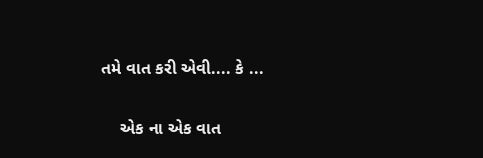તમે વાત કરી એવી.... કે ...

    એક ના એક વાત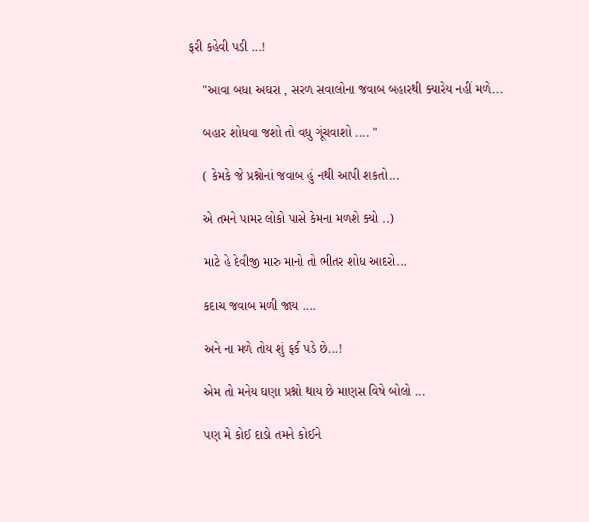ફરી કહેવી પડી ...!

    "આવા બધા અઘરા , સરળ સવાલોના જવાબ બહારથી ક્યારેય નહીં મળે...

    બહાર શોધવા જશો તો વધુ ગૂંચવાશો .... "

    ( કેમકે જે પ્રશ્નોનાં જવાબ હું નથી આપી શકતો...

    એ તમને પામર લોકો પાસે કેમના મળશે ક્યો ..)

    માટે હે દેવીજી મારુ માનો તો ભીતર શોધ આદરો...

    કદાચ જવાબ મળી જાય ....

    અને ના મળે તોય શું ફર્ક પડે છે...!

    એમ તો મનેય ઘણા પ્રશ્નો થાય છે માણસ વિષે બોલો ...

    પણ મે કોઈ દાડો તમને કોઈને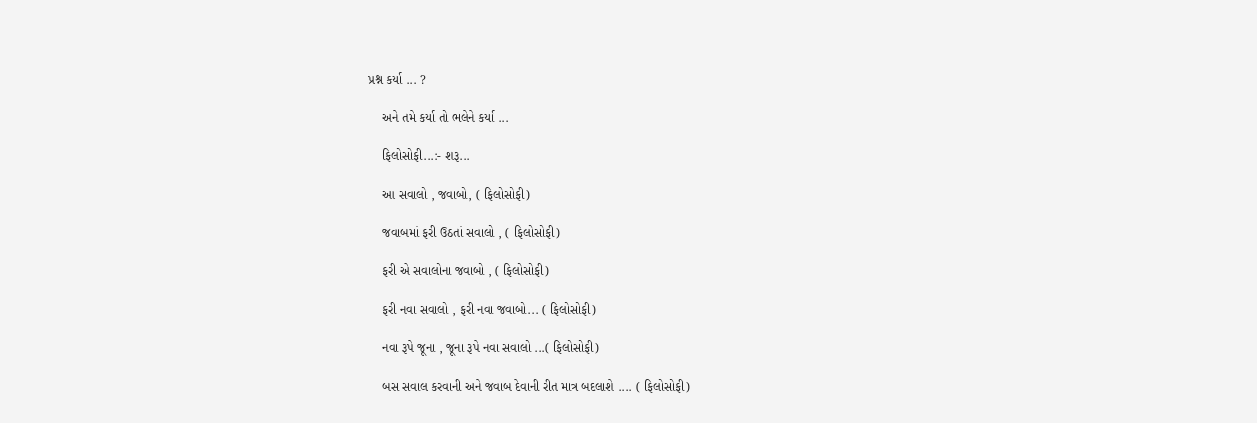પ્રશ્ન કર્યા ... ?

    અને તમે કર્યા તો ભલેને કર્યા ...

    ફિલોસોફી...:- શરૂ...

    આ સવાલો , જવાબો, ( ફિલોસોફી)

    જવાબમાં ફરી ઉઠતાં સવાલો , ( ફિલોસોફી)

    ફરી એ સવાલોના જવાબો , ( ફિલોસોફી)

    ફરી નવા સવાલો , ફરી નવા જવાબો... ( ફિલોસોફી)

    નવા રૂપે જૂના , જૂના રૂપે નવા સવાલો ...( ફિલોસોફી)

    બસ સવાલ કરવાની અને જવાબ દેવાની રીત માત્ર બદલાશે .... ( ફિલોસોફી)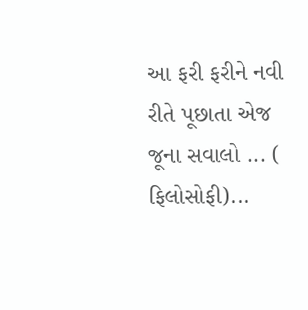આ ફરી ફરીને નવી રીતે પૂછાતા એજ જૂના સવાલો ... ( ફિલોસોફી)...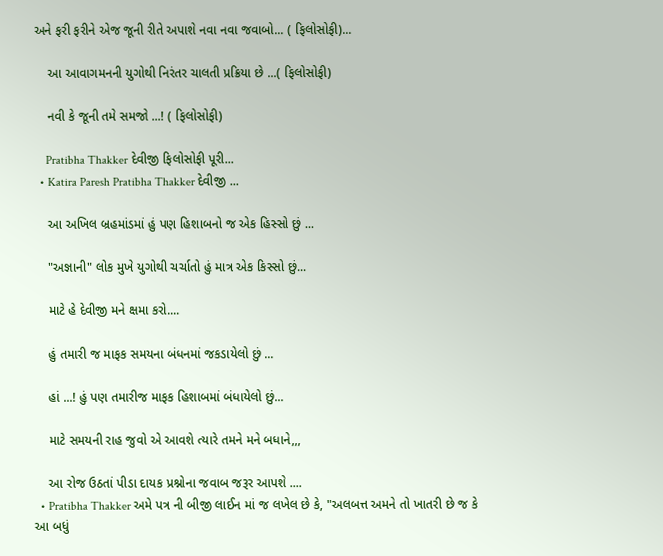અને ફરી ફરીને એજ જૂની રીતે અપાશે નવા નવા જવાબો... ( ફિલોસોફી)...

    આ આવાગમનની યુગોથી નિરંતર ચાલતી પ્રક્રિયા છે ...( ફિલોસોફી)

    નવી કે જૂની તમે સમજો ...! ( ફિલોસોફી)

    Pratibha Thakker દેવીજી ફિલોસોફી પૂરી...
  • Katira Paresh Pratibha Thakker દેવીજી ...

    આ અખિલ બ્રહમાંડમાં હું પણ હિશાબનો જ એક હિસ્સો છું ...

    "અજ્ઞાની" લોક મુખે યુગોથી ચર્ચાતો હું માત્ર એક કિસ્સો છું...

    માટે હે દેવીજી મને ક્ષમા કરો....

    હું તમારી જ માફક સમયના બંધનમાં જકડાયેલો છું ...

    હાં ...! હું પણ તમારીજ માફક હિશાબમાં બંધાયેલો છું...

    માટે સમયની રાહ જુવો એ આવશે ત્યારે તમને મને બધાને,,,

    આ રોજ ઉઠતાં પીડા દાયક પ્રશ્નોના જવાબ જરૂર આપશે ....
  • Pratibha Thakker અમે પત્ર ની બીજી લાઈન માં જ લખેલ છે કે, "અલબત્ત અમને તો ખાતરી છે જ કે આ બધું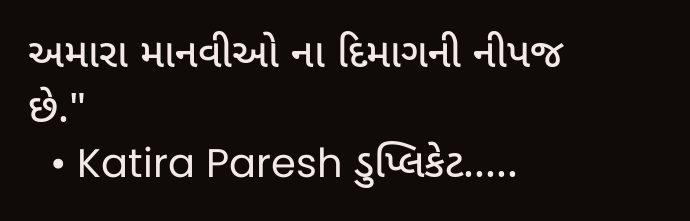અમારા માનવીઓ ના દિમાગની નીપજ છે."
  • Katira Paresh ડુપ્લિકેટ.....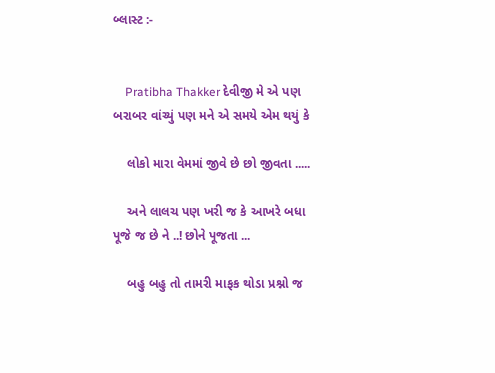બ્લાસ્ટ :-


    Pratibha Thakker દેવીજી મે એ પણ બરાબર વાંચ્યું પણ મને એ સમયે એમ થયું કે

    લોકો મારા વેમમાં જીવે છે છો જીવતા .....

    અને લાલચ પણ ખરી જ કે આખરે બધા પૂજે જ છે ને ..! છોને પૂજતા ...

    બહુ બહુ તો તામરી માફક થોડા પ્રશ્નો જ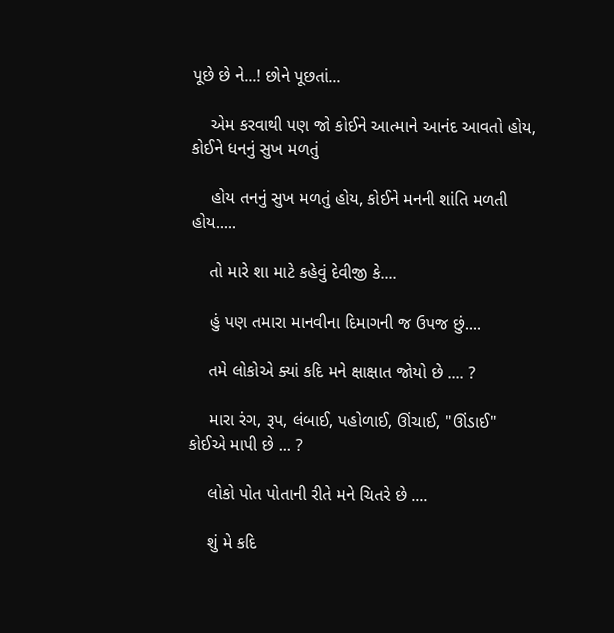પૂછે છે ને...! છોને પૂછતાં...

    એમ કરવાથી પણ જો કોઈને આત્માને આનંદ આવતો હોય, કોઈને ધનનું સુખ મળતું

    હોય તનનું સુખ મળતું હોય, કોઈને મનની શાંતિ મળતી હોય.....

    તો મારે શા માટે કહેવું દેવીજી કે....

    હું પણ તમારા માનવીના દિમાગની જ ઉપજ છું....

    તમે લોકોએ ક્યાં કદિ મને ક્ષાક્ષાત જોયો છે .... ?

    મારા રંગ, રૂપ, લંબાઈ, પહોળાઈ, ઊંચાઈ, "ઊંડાઈ" કોઈએ માપી છે ... ?

    લોકો પોત પોતાની રીતે મને ચિતરે છે ....

    શું મે કદિ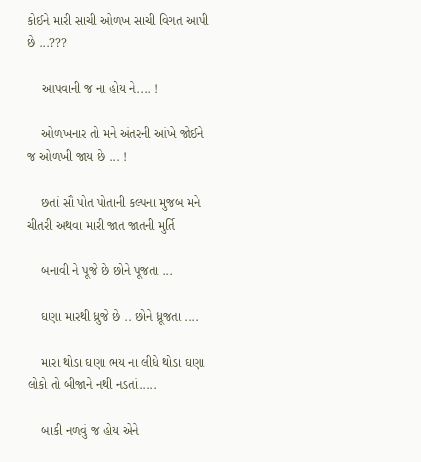કોઈને મારી સાચી ઓળખ સાચી વિગત આપી છે ...???

    આપવાની જ ના હોય ને.... !

    ઓળખનાર તો મને અંતરની આંખે જોઈને જ ઓળખી જાય છે ... !

    છતાં સૌ પોત પોતાની કલ્પના મુજબ મને ચીતરી અથવા મારી જાત જાતની મુર્તિ

    બનાવી ને પૂજે છે છોને પૂજતા ...

    ઘણા મારથી ધ્રુજે છે .. છોને ધ્રૂજતા ....

    મારા થોડા ઘણા ભય ના લીધે થોડા ઘણા લોકો તો બીજાને નથી નડતાં.....

    બાકી નળવું જ હોય એને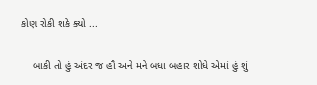કોણ રોકી શકે ક્યો ...

    બાકી તો હું અંદર જ હૌ અને મને બધા બહાર શોધે એમાં હું શું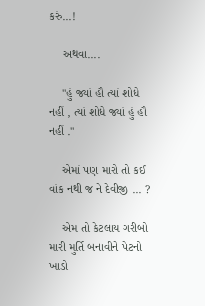કરું...!

    અથવા....

    "હું જ્યાં હૌ ત્યાં શોધે નહીં , ત્યાં શોધે જ્યાં હું હૌ નહીં ."

    એમાં પણ મારો તો કઈ વાંક નથી જ ને દેવીજી ... ?

    એમ તો કેટલાય ગરીબો મારી મુર્તિ બનાવીને પેટનો ખાડો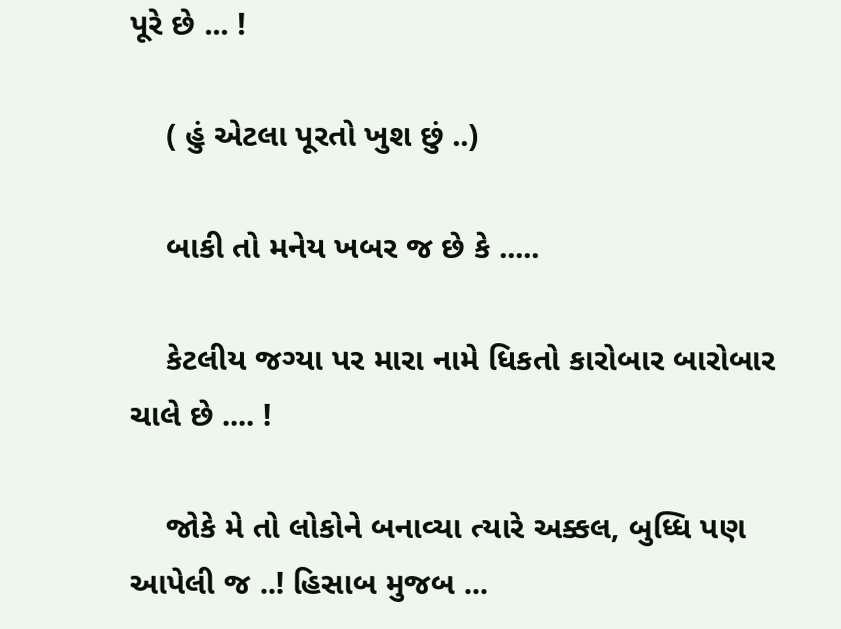પૂરે છે ... !

    ( હું એટલા પૂરતો ખુશ છું ..)

    બાકી તો મનેય ખબર જ છે કે .....

    કેટલીય જગ્યા પર મારા નામે ધિકતો કારોબાર બારોબાર ચાલે છે .... !

    જોકે મે તો લોકોને બનાવ્યા ત્યારે અક્કલ, બુધ્ધિ પણ આપેલી જ ..! હિસાબ મુજબ ...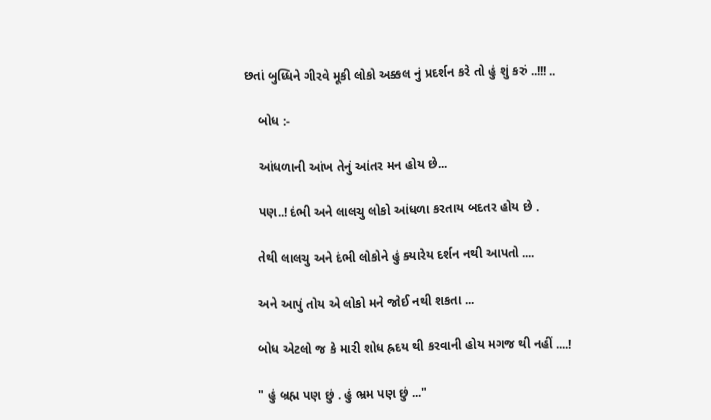છતાં બુધ્ધિને ગીરવે મૂકી લોકો અક્કલ નું પ્રદર્શન કરે તો હું શું કરું ..!!! ..

    બોધ :-

    આંધળાની આંખ તેનું આંતર મન હોય છે...

    પણ..! દંભી અને લાલચુ લોકો આંધળા કરતાય બદતર હોય છે .

    તેથી લાલચુ અને દંભી લોકોને હું ક્યારેય દર્શન નથી આપતો ....

    અને આપું તોય એ લોકો મને જોઈ નથી શકતા ...

    બોધ એટલો જ કે મારી શોધ હ્રદય થી કરવાની હોય મગજ થી નહીં ....!

    " હું બ્રહ્મ પણ છું . હું ભ્રમ પણ છું ..."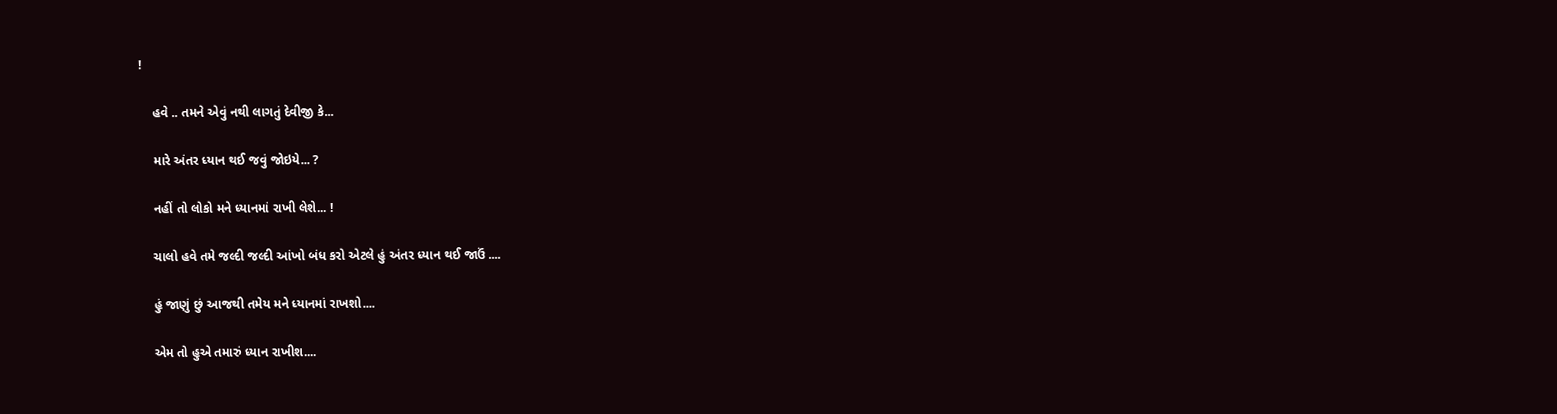!

    હવે .. તમને એવું નથી લાગતું દેવીજી કે...

    મારે અંતર ધ્યાન થઈ જવું જોઇયે... ?

    નહીં તો લોકો મને ધ્યાનમાં રાખી લેશે... !

    ચાલો હવે તમે જલ્દી જલ્દી આંખો બંધ કરો એટલે હું અંતર ધ્યાન થઈ જાઉં ....

    હું જાણું છું આજથી તમેય મને ધ્યાનમાં રાખશો....

    એમ તો હુએ તમારું ધ્યાન રાખીશ....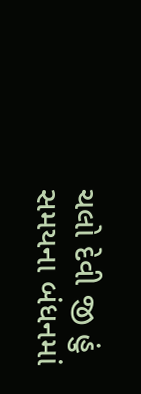ચલો દેવી જી હું સમયના બંધનમાં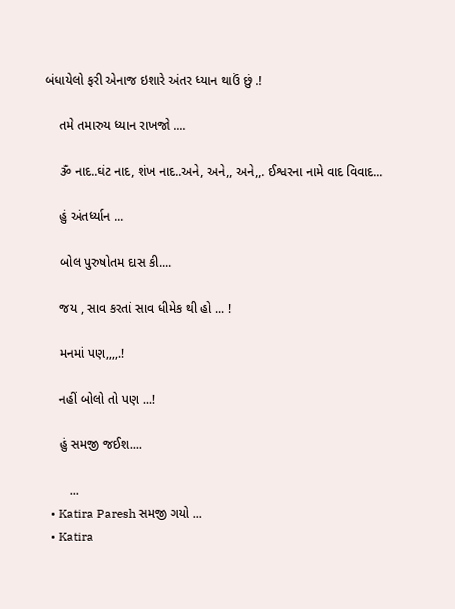બંધાયેલો ફરી એનાજ ઇશારે અંતર ધ્યાન થાઉં છું .!

    તમે તમારુય ધ્યાન રાખજો ....

    ૐ નાદ..ઘંટ નાદ, શંખ નાદ..અને, અને,, અને,,. ઈશ્વરના નામે વાદ વિવાદ...

    હું અંતર્ધ્યાન ...

    બોલ પુરુષોતમ દાસ કી....

    જય , સાવ કરતાં સાવ ધીમેક થી હો ... !

    મનમાં પણ,,,,.!

    નહીં બોલો તો પણ ...!

    હું સમજી જઈશ....

       ...
  • Katira Paresh સમજી ગયો ...
  • Katira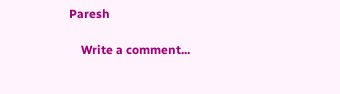Paresh

    Write a comment...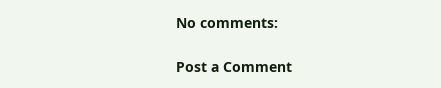No comments:

Post a Comment